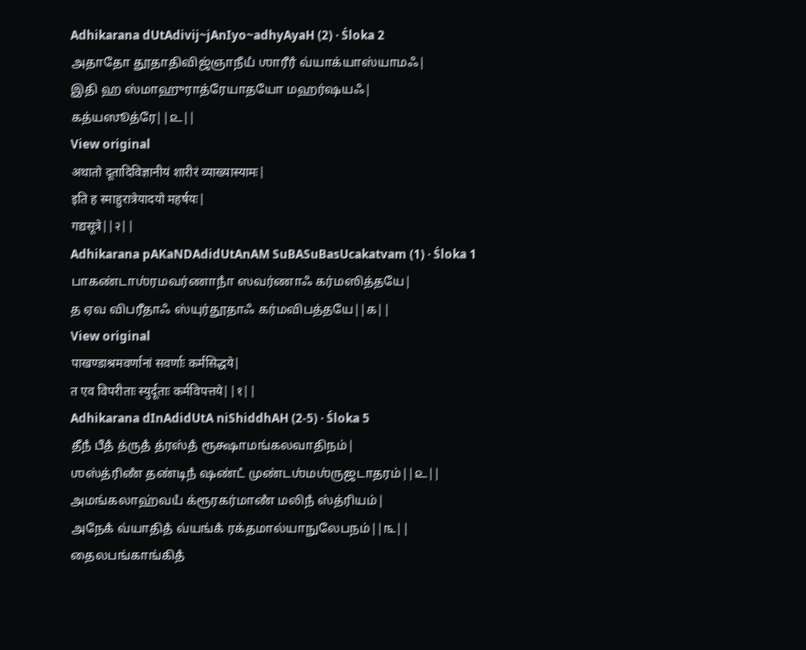Adhikarana dUtAdivij~jAnIyo~adhyAyaH (2) · Śloka 2
அதாதோ தூதாதிவிஜ்ஞாநீயஂ ஶாரீரஂ வ்யாக்யாஸ்யாமஃ|
இதி ஹ ஸ்மாஹுராத்ரேயாதயோ மஹர்ஷயஃ|
கத்யஸூத்ரே||௨||
View original
अथातो दूतादिविज्ञानीयं शारीरं व्याख्यास्यामः|
इति ह स्माहुरात्रेयादयो महर्षयः|
गद्यसूत्रे||२||
Adhikarana pAKaNDAdidUtAnAM SuBASuBasUcakatvam (1) · Śloka 1
பாகண்டாஶ்ரமவர்ணாநாஂ ஸவர்ணாஃ கர்மஸித்தயே|
த ஏவ விபரீதாஃ ஸ்யுர்தூதாஃ கர்மவிபத்தயே||௧||
View original
पाखण्डाश्रमवर्णानां सवर्णाः कर्मसिद्धये|
त एव विपरीताः स्युर्दूताः कर्मविपत्तये||१||
Adhikarana dInAdidUtA niShiddhAH (2-5) · Śloka 5
தீநஂ பீதஂ த்ருதஂ த்ரஸ்தஂ ரூக்ஷாமங்கலவாதிநம்|
ஶஸ்த்ரிணஂ தண்டிநஂ ஷண்டஂ முண்டஶ்மஶ்ருஜடாதரம்||௨||
அமங்கலாஹ்வயஂ க்ரூரகர்மாணஂ மலிநஂ ஸ்த்ரியம்|
அநேகஂ வ்யாதிதஂ வ்யங்கஂ ரக்தமால்யாநுலேபநம்||௩||
தைலபங்காங்கிதஂ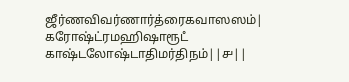ஜீர்ணவிவர்ணார்த்ரைகவாஸஸம்|
கரோஷ்ட்ரமஹிஷாரூடஂ காஷ்டலோஷ்டாதிமர்திநம்||௪||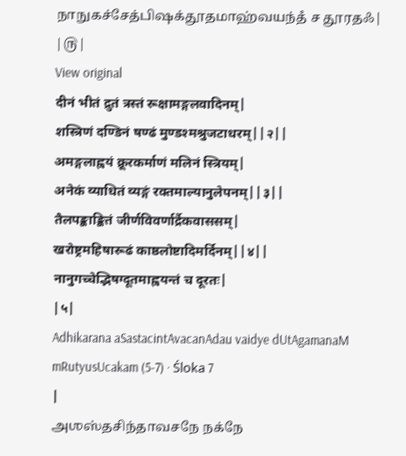நாநுகச்சேத்பிஷக்தூதமாஹ்வயந்தஂ ச தூரதஃ|
|௫|
View original
दीनं भीतं द्रुतं त्रस्तं रूक्षामङ्गलवादिनम्|
शस्त्रिणं दण्डिनं षण्ढं मुण्डश्मश्रुजटाधरम्||२||
अमङ्गलाह्वयं क्रूरकर्माणं मलिनं स्त्रियम्|
अनेकं व्याधितं व्यङ्गं रक्तमाल्यानुलेपनम्||३||
तैलपङ्काङ्कितं जीर्णविवर्णार्द्रैकवाससम्|
खरोष्ट्रमहिषारूढं काष्ठलोष्टादिमर्दिनम्||४||
नानुगच्चेद्भिषग्दूतमाह्वयन्तं च दूरतः|
|५|
Adhikarana aSastacintAvacanAdau vaidye dUtAgamanaM mRutyusUcakam (5-7) · Śloka 7
|
அஶஸ்தசிந்தாவசநே நக்நே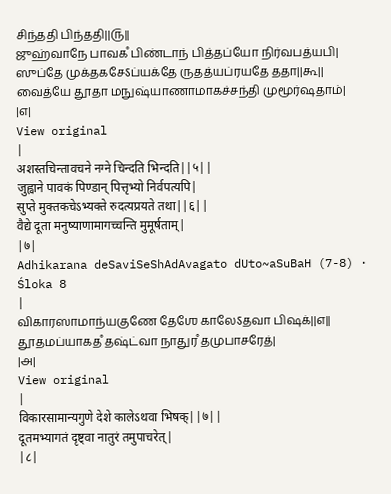சிந்ததி பிந்ததி||௫||
ஜுஹ்வாநே பாவகஂ பிண்டாந் பித்தப்யோ நிர்வபத்யபி|
ஸுப்தே முக்தகசேऽப்யக்தே ருதத்யப்ரயதே ததா||௬||
வைத்யே தூதா மநுஷ்யாணாமாகச்சந்தி முமூர்ஷதாம்|
|௭|
View original
|
अशस्तचिन्तावचने नग्ने चिन्दति भिन्दति||५||
जुह्वाने पावकं पिण्डान् पित्तृभ्यो निर्वपत्यपि|
सुप्ते मुक्तकचेऽभ्यक्ते रुदत्यप्रयते तथा||६||
वैद्ये दूता मनुष्याणामागच्चन्ति मुमूर्षताम्|
|७|
Adhikarana deSaviSeShAdAvagato dUto~aSuBaH (7-8) · Śloka 8
|
விகாரஸாமாந்யகுணே தேஶே காலேऽதவா பிஷக்||௭||
தூதமப்யாகதஂ தஷ்ட்வா நாதுரஂ தமுபாசரேத்|
|௮|
View original
|
विकारसामान्यगुणे देशे कालेऽथवा भिषक्||७||
दूतमभ्यागतं दृष्ट्वा नातुरं तमुपाचरेत्|
|८|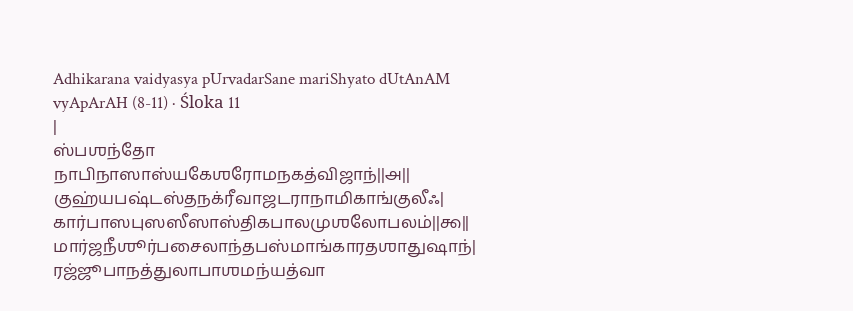Adhikarana vaidyasya pUrvadarSane mariShyato dUtAnAM vyApArAH (8-11) · Śloka 11
|
ஸ்பஶந்தோ நாபிநாஸாஸ்யகேஶரோமநகத்விஜாந்||௮||
குஹ்யபஷ்டஸ்தநக்ரீவாஜடராநாமிகாங்குலீஃ|
கார்பாஸபுஸஸீஸாஸ்திகபாலமுஶலோபலம்||௯||
மார்ஜநீஶூர்பசைலாந்தபஸ்மாங்காரதஶாதுஷாந்|
ரஜ்ஜூபாநத்துலாபாஶமந்யத்வா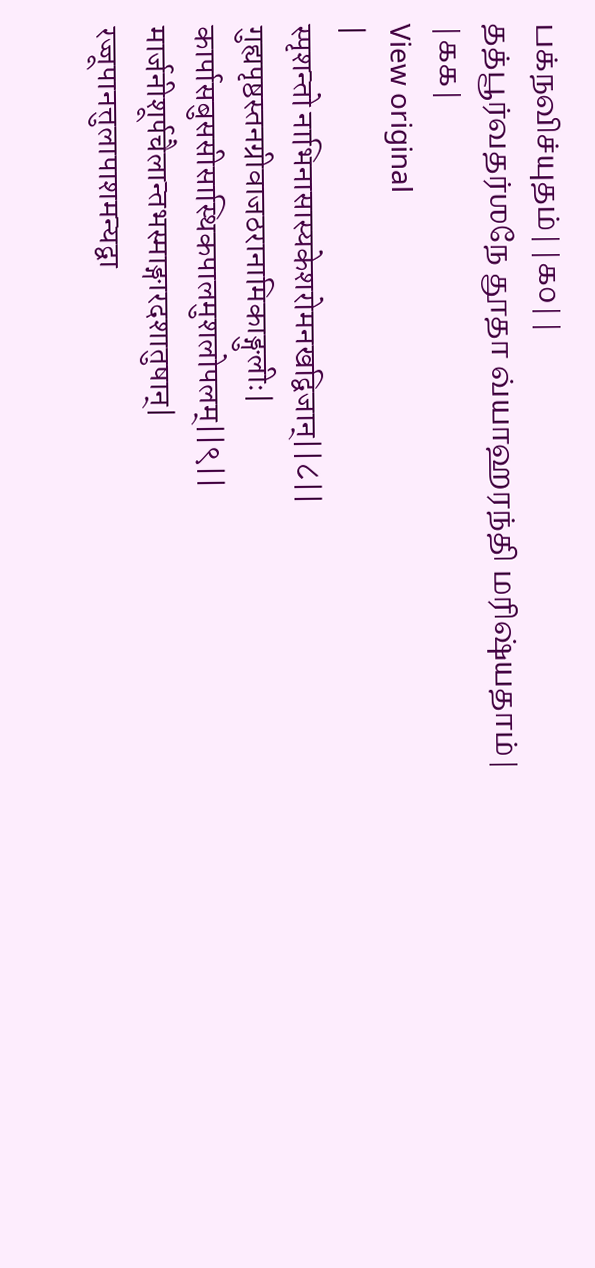பக்நவிச்யுதம்||௧௦||
தத்பூர்வதர்ஶநே தூதா வ்யாஹரந்தி மரிஷ்யதாம்|
|௧௧|
View original
|
स्पृशन्तो नाभिनासास्यकेशरोमनखद्विजान्||८||
गुह्यपृष्ठस्तनग्रीवाजठरानामिकाङ्गुलीः|
कार्पासबुससीसास्थिकपालमुशलोपलम्||९||
मार्जनीशूर्पचैलान्तभस्माङ्गारदशातुषान्|
रज्जूपानत्तुलापाशमन्यद्वा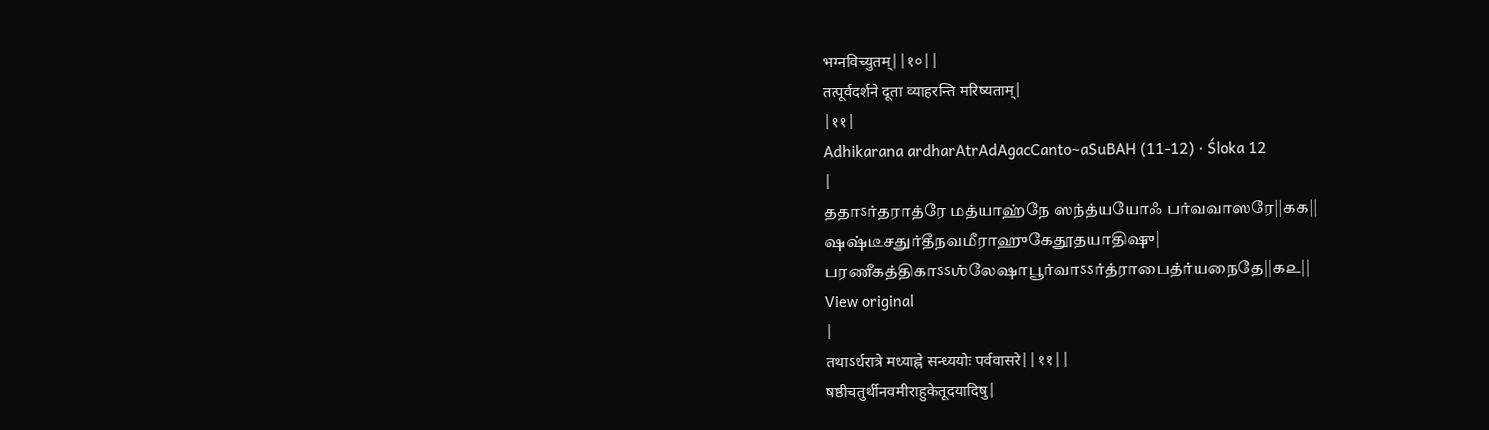भग्नविच्युतम्||१०||
तत्पूर्वदर्शने दूता व्याहरन्ति मरिष्यताम्|
|११|
Adhikarana ardharAtrAdAgacCanto~aSuBAH (11-12) · Śloka 12
|
ததாऽர்தராத்ரே மத்யாஹ்நே ஸந்த்யயோஃ பர்வவாஸரே||௧௧||
ஷஷ்டீசதுர்தீநவமீராஹுகேதூதயாதிஷு|
பரணீகத்திகாऽऽஶ்லேஷாபூர்வாऽऽர்த்ராபைத்ர்யநைதே||௧௨||
View original
|
तथाऽर्धरात्रे मध्याह्ने सन्ध्ययोः पर्ववासरे||११||
षष्ठीचतुर्थीनवमीराहुकेतूदयादिषु|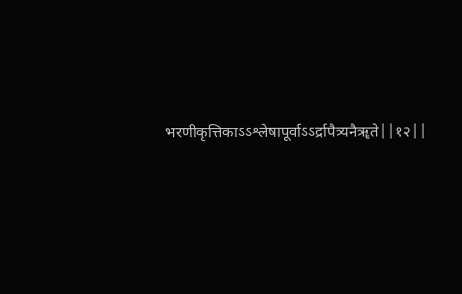भरणीकृत्तिकाऽऽश्लेषापूर्वाऽऽर्द्रापैत्र्यनैॠते||१२||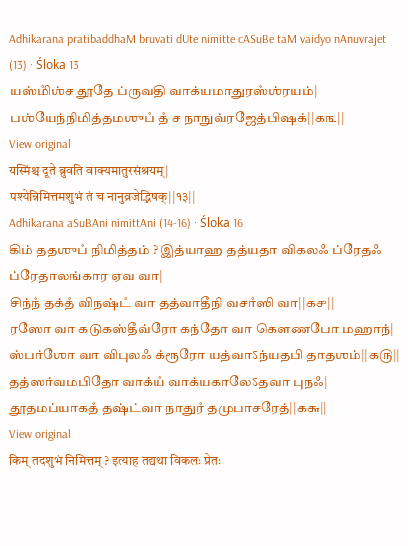Adhikarana pratibaddhaM bruvati dUte nimitte cASuBe taM vaidyo nAnuvrajet (13) · Śloka 13
யஸ்மிஂஶ்ச தூதே ப்ருவதி வாக்யமாதுரஸஂஶ்ரயம்|
பஶ்யேந்நிமித்தமஶுபஂ தஂ ச நாநுவ்ரஜேத்பிஷக்||௧௩||
View original
यस्मिंश्च दूते ब्रुवति वाक्यमातुरसंश्रयम्|
पश्येन्निमित्तमशुभं तं च नानुव्रजेद्भिषक्||१३||
Adhikarana aSuBAni nimittAni (14-16) · Śloka 16
கிம் ததஶுபஂ நிமித்தம் ? இத்யாஹ தத்யதா விகலஃ ப்ரேதஃ ப்ரேதாலங்கார ஏவ வா|
சிந்நஂ தக்தஂ விநஷ்டஂ வா தத்வாதீநி வசாஂஸி வா||௧௪||
ரஸோ வா கடுகஸ்தீவ்ரோ கந்தோ வா கௌணபோ மஹாந்|
ஸ்பர்ஶோ வா விபுலஃ க்ரூரோ யத்வாऽந்யதபி தாதஶம்||௧௫||
தத்ஸர்வமபிதோ வாக்யஂ வாக்யகாலேऽதவா புநஃ|
தூதமப்யாகதஂ தஷ்ட்வா நாதுரஂ தமுபாசரேத்||௧௬||
View original
किम् तदशुभं निमित्तम् ? इत्याह तद्यथा विकलः प्रेतः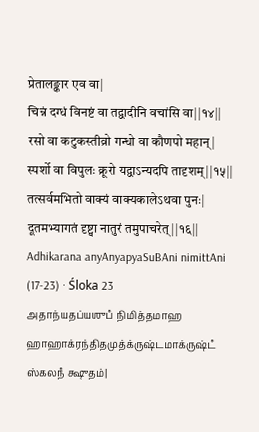प्रेतालङ्कार एव वा|
चिन्नं दग्धं विनष्टं वा तद्वादीनि वचांसि वा||१४||
रसो वा कटुकस्तीव्रो गन्धो वा कौणपो महान्|
स्पर्शो वा विपुलः क्रूरो यद्वाऽन्यदपि तादृशम्||१५||
तत्सर्वमभितो वाक्यं वाक्यकालेऽथवा पुनः|
दूतमभ्यागतं दृष्ट्वा नातुरं तमुपाचरेत्||१६||
Adhikarana anyAnyapyaSuBAni nimittAni (17-23) · Śloka 23
அதாந்யதப்யஶுபஂ நிமித்தமாஹ ஹாஹாக்ரந்திதமுத்க்ருஷ்டமாக்ருஷ்டஂ ஸ்கலநஂ க்ஷுதம்|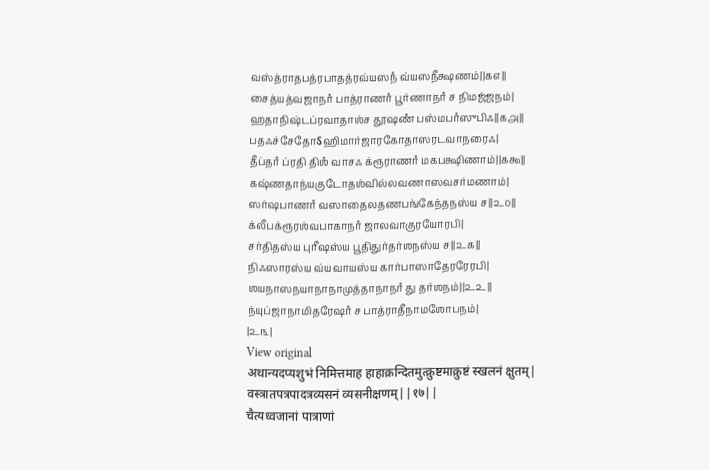வஸ்த்ராதபத்ரபாதத்ரவ்யஸநஂ வ்யஸநீக்ஷணம்||௧௭||
சைத்யத்வஜாநாஂ பாத்ராணாஂ பூர்ணாநாஂ ச நிமஜ்ஜநம்|
ஹதாநிஷ்டப்ரவாதாஶ்ச தூஷணஂ பஸ்மபாஂஸுபிஃ||௧௮||
பதஃச்சேதோऽஹிமார்ஜாரகோதாஸரடவாநரைஃ|
தீப்தாஂ ப்ரதி திஶஂ வாசஃ க்ரூராணாஂ மகபக்ஷிணாம்||௧௯||
கஷ்ணதாந்யகுடோதஶ்வில்லவணாஸவசர்மணாம்|
ஸர்ஷபாணாஂ வஸாதைலதணபங்கேந்தநஸ்ய ச||௨௦||
க்லீபக்ரூரஶ்வபாகாநாஂ ஜாலவாகுரயோரபி|
சர்திதஸ்ய புரீஷஸ்ய பூதிதுர்தர்ஶநஸ்ய ச||௨௧||
நிஃஸாரஸ்ய வ்யவாயஸ்ய கார்பாஸாதேரரேரபி|
ஶயநாஸநயாநாநாமுத்தாநாநாஂ து தர்ஶநம்||௨௨||
ந்யுப்ஜாநாமிதரேஷாஂ ச பாத்ராதீநாமஶோபநம்|
|௨௩|
View original
अथान्यदप्यशुभं निमित्तमाह हाहाक्रन्दितमुत्क्रुष्टमाक्रुष्टं स्खलनं क्षुतम्|
वस्त्रातपत्रपादत्रव्यसनं व्यसनीक्षणम्||१७||
चैत्यध्वजानां पात्राणां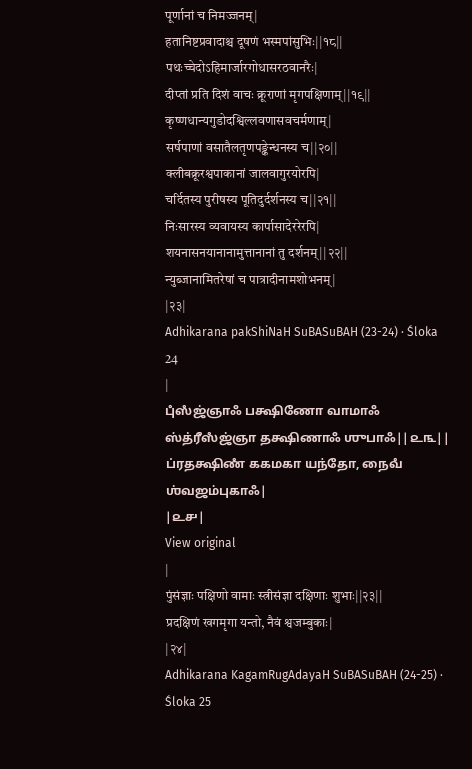पूर्णानां च निमज्जनम्|
हतानिष्टप्रवादाश्च दूषणं भस्मपांसुभिः||१८||
पथःच्चेदोऽहिमार्जारगोधासरठवानरैः|
दीप्तां प्रति दिशं वाचः क्रूराणां मृगपक्षिणाम्||१९||
कृष्णधान्यगुडोदश्विल्लवणासवचर्मणाम्|
सर्षपाणां वसातैलतृणपङ्केन्धनस्य च||२०||
क्लीबक्रूरश्वपाकानां जालवागुरयोरपि|
चर्दितस्य पुरीषस्य पूतिदुर्दर्शनस्य च||२१||
निःसारस्य व्यवायस्य कार्पासादेररेरपि|
शयनासनयानानामुत्तानानां तु दर्शनम्||२२||
न्युब्जानामितरेषां च पात्रादीनामशोभनम्|
|२३|
Adhikarana pakShiNaH SuBASuBAH (23-24) · Śloka 24
|
புஂஸஂஜ்ஞாஃ பக்ஷிணோ வாமாஃ ஸ்த்ரீஸஂஜ்ஞா தக்ஷிணாஃ ஶுபாஃ||௨௩||
ப்ரதக்ஷிணஂ ககமகா யந்தோ, நைவஂ ஶ்வஜம்புகாஃ|
|௨௪|
View original
|
पुंसंज्ञाः पक्षिणो वामाः स्त्रीसंज्ञा दक्षिणाः शुभाः||२३||
प्रदक्षिणं खगमृगा यन्तो, नैवं श्वजम्बुकाः|
|२४|
Adhikarana KagamRugAdayaH SuBASuBAH (24-25) · Śloka 25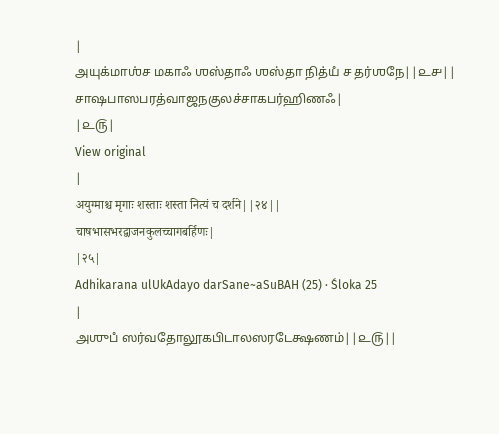|
அயுக்மாஶ்ச மகாஃ ஶஸ்தாஃ ஶஸ்தா நித்யஂ ச தர்ஶநே||௨௪||
சாஷபாஸபரத்வாஜநகுலச்சாகபர்ஹிணஃ|
|௨௫|
View original
|
अयुग्माश्च मृगाः शस्ताः शस्ता नित्यं च दर्शने||२४||
चाषभासभरद्वाजनकुलच्चागबर्हिणः|
|२५|
Adhikarana ulUkAdayo darSane~aSuBAH (25) · Śloka 25
|
அஶுபஂ ஸர்வதோலூகபிடாலஸரடேக்ஷணம்||௨௫||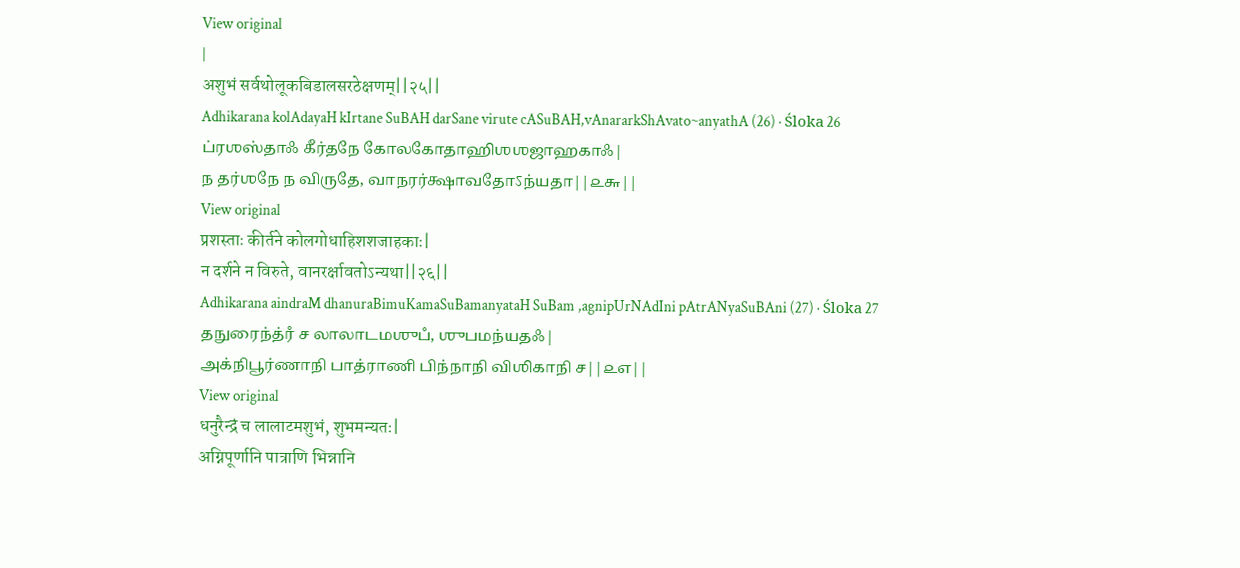View original
|
अशुभं सर्वथोलूकबिडालसरठेक्षणम्||२५||
Adhikarana kolAdayaH kIrtane SuBAH darSane virute cASuBAH,vAnararkShAvato~anyathA (26) · Śloka 26
ப்ரஶஸ்தாஃ கீர்தநே கோலகோதாஹிஶஶஜாஹகாஃ|
ந தர்ஶநே ந விருதே, வாநரர்க்ஷாவதோऽந்யதா||௨௬||
View original
प्रशस्ताः कीर्तने कोलगोधाहिशशजाहकाः|
न दर्शने न विरुते, वानरर्क्षावतोऽन्यथा||२६||
Adhikarana aindraM dhanuraBimuKamaSuBamanyataH SuBam ,agnipUrNAdIni pAtrANyaSuBAni (27) · Śloka 27
தநுரைந்த்ரஂ ச லாலாடமஶுபஂ, ஶுபமந்யதஃ|
அக்நிபூர்ணாநி பாத்ராணி பிந்நாநி விஶிகாநி ச||௨௭||
View original
धनुरैन्द्रं च लालाटमशुभं, शुभमन्यतः|
अग्निपूर्णानि पात्राणि भिन्नानि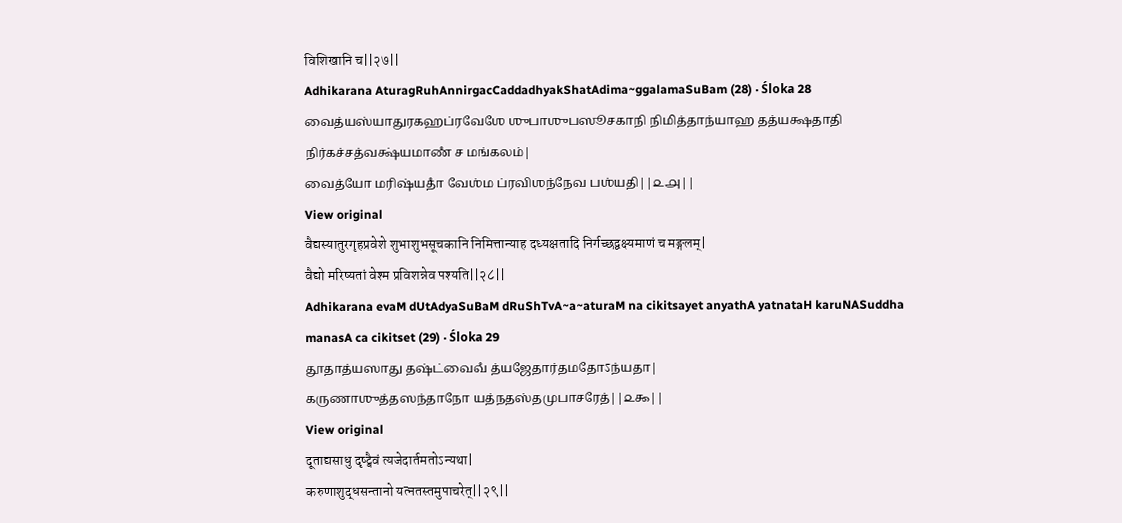विशिखानि च||२७||
Adhikarana AturagRuhAnnirgacCaddadhyakShatAdima~ggalamaSuBam (28) · Śloka 28
வைத்யஸ்யாதுரகஹப்ரவேஶே ஶுபாஶுபஸூசகாநி நிமித்தாந்யாஹ தத்யக்ஷதாதி நிர்கச்சத்வக்ஷ்யமாணஂ ச மங்கலம்|
வைத்யோ மரிஷ்யதாஂ வேஶ்ம ப்ரவிஶந்நேவ பஶ்யதி||௨௮||
View original
वैद्यस्यातुरगृहप्रवेशे शुभाशुभसूचकानि निमित्तान्याह दध्यक्षतादि निर्गच्छद्वक्ष्यमाणं च मङ्गलम्|
वैद्यो मरिष्यतां वेश्म प्रविशन्नेव पश्यति||२८||
Adhikarana evaM dUtAdyaSuBaM dRuShTvA~a~aturaM na cikitsayet anyathA yatnataH karuNASuddha manasA ca cikitset (29) · Śloka 29
தூதாத்யஸாது தஷ்ட்வைவஂ த்யஜேதார்தமதோऽந்யதா|
கருணாஶுத்தஸந்தாநோ யத்நதஸ்தமுபாசரேத்||௨௯||
View original
दूताद्यसाधु दृष्ट्वैवं त्यजेदार्तमतोऽन्यथा|
करुणाशुद्धसन्तानो यत्नतस्तमुपाचरेत्||२९||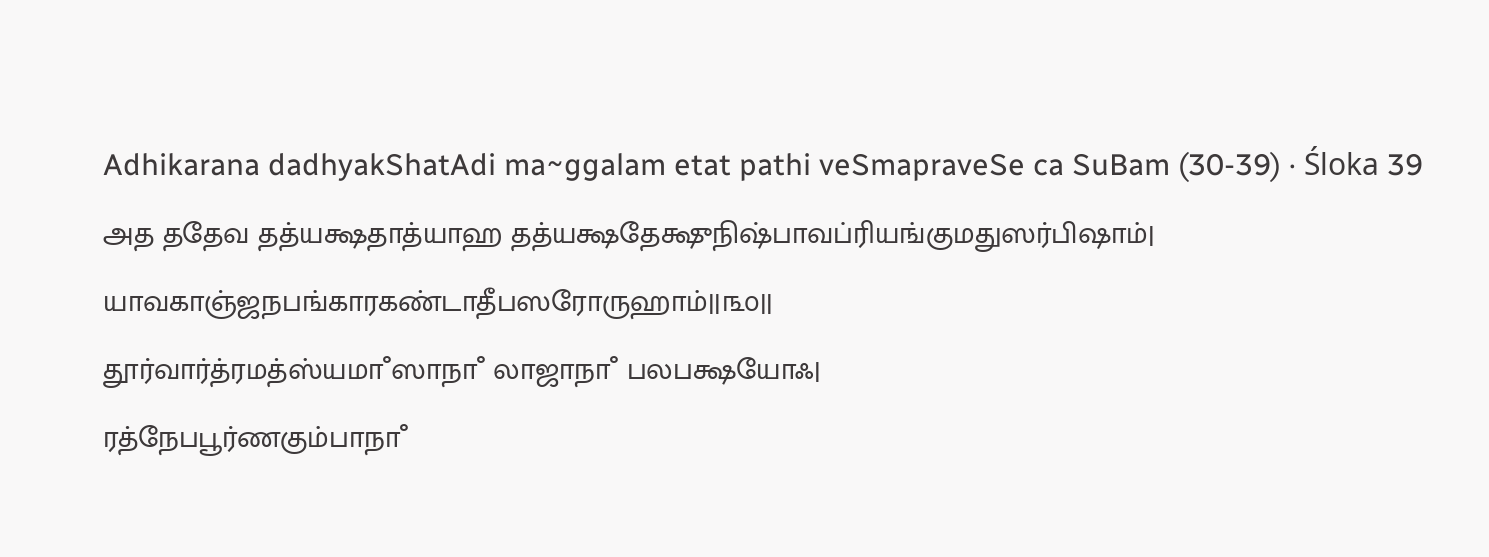Adhikarana dadhyakShatAdi ma~ggalam etat pathi veSmapraveSe ca SuBam (30-39) · Śloka 39
அத ததேவ தத்யக்ஷதாத்யாஹ தத்யக்ஷதேக்ஷுநிஷ்பாவப்ரியங்குமதுஸர்பிஷாம்|
யாவகாஞ்ஜநபங்காரகண்டாதீபஸரோருஹாம்||௩௦||
தூர்வார்த்ரமத்ஸ்யமாஂஸாநாஂ லாஜாநாஂ பலபக்ஷயோஃ|
ரத்நேபபூர்ணகும்பாநாஂ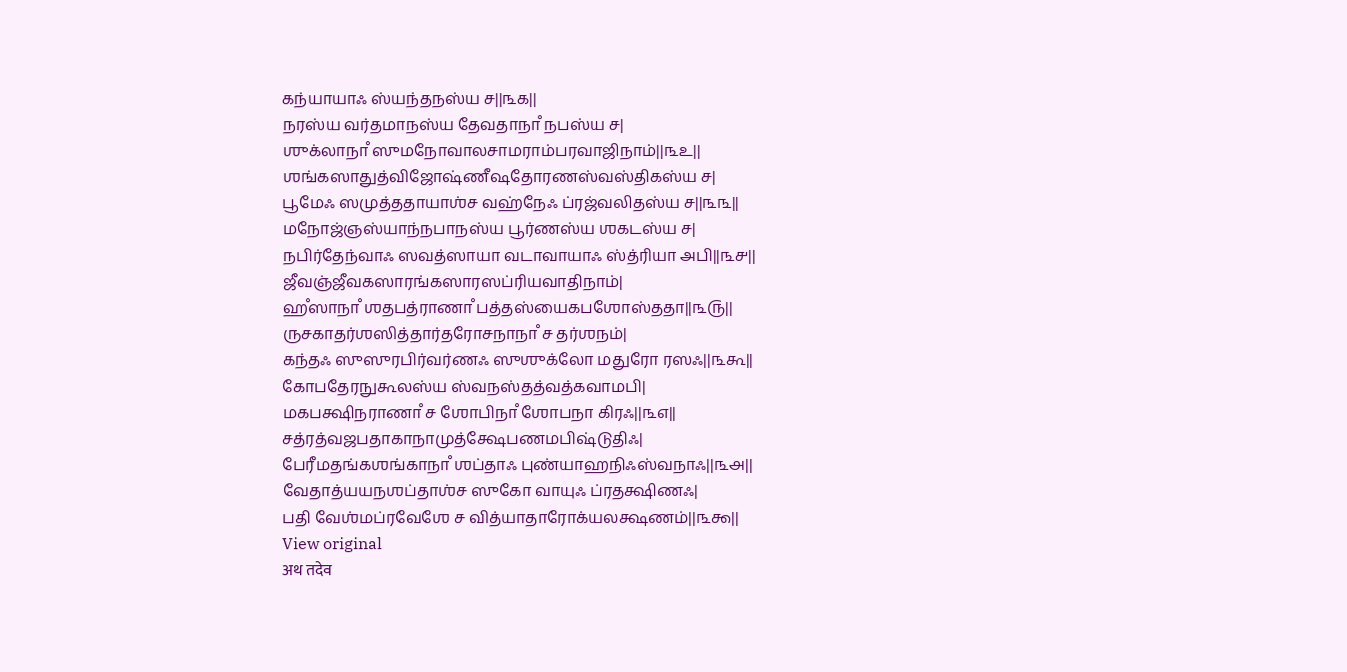கந்யாயாஃ ஸ்யந்தநஸ்ய ச||௩௧||
நரஸ்ய வர்தமாநஸ்ய தேவதாநாஂ நபஸ்ய ச|
ஶுக்லாநாஂ ஸுமநோவாலசாமராம்பரவாஜிநாம்||௩௨||
ஶங்கஸாதுத்விஜோஷ்ணீஷதோரணஸ்வஸ்திகஸ்ய ச|
பூமேஃ ஸமுத்ததாயாஶ்ச வஹ்நேஃ ப்ரஜ்வலிதஸ்ய ச||௩௩||
மநோஜ்ஞஸ்யாந்நபாநஸ்ய பூர்ணஸ்ய ஶகடஸ்ய ச|
நபிர்தேந்வாஃ ஸவத்ஸாயா வடாவாயாஃ ஸ்த்ரியா அபி||௩௪||
ஜீவஞ்ஜீவகஸாரங்கஸாரஸப்ரியவாதிநாம்|
ஹஂஸாநாஂ ஶதபத்ராணாஂ பத்தஸ்யைகபஶோஸ்ததா||௩௫||
ருசகாதர்ஶஸித்தார்தரோசநாநாஂ ச தர்ஶநம்|
கந்தஃ ஸுஸுரபிர்வர்ணஃ ஸுஶுக்லோ மதுரோ ரஸஃ||௩௬||
கோபதேரநுகூலஸ்ய ஸ்வநஸ்தத்வத்கவாமபி|
மகபக்ஷிநராணாஂ ச ஶோபிநாஂ ஶோபநா கிரஃ||௩௭||
சத்ரத்வஜபதாகாநாமுத்க்ஷேபணமபிஷ்டுதிஃ|
பேரீமதங்கஶங்காநாஂ ஶப்தாஃ புண்யாஹநிஃஸ்வநாஃ||௩௮||
வேதாத்யயநஶப்தாஶ்ச ஸுகோ வாயுஃ ப்ரதக்ஷிணஃ|
பதி வேஶ்மப்ரவேஶே ச வித்யாதாரோக்யலக்ஷணம்||௩௯||
View original
अथ तदेव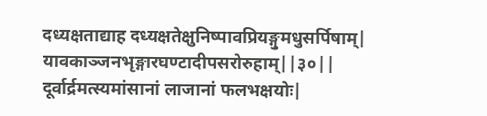दध्यक्षताद्याह दध्यक्षतेक्षुनिष्पावप्रियङ्गुमधुसर्पिषाम्|
यावकाञ्जनभृङ्गारघण्टादीपसरोरुहाम्||३०||
दूर्वार्द्रमत्स्यमांसानां लाजानां फलभक्षयोः|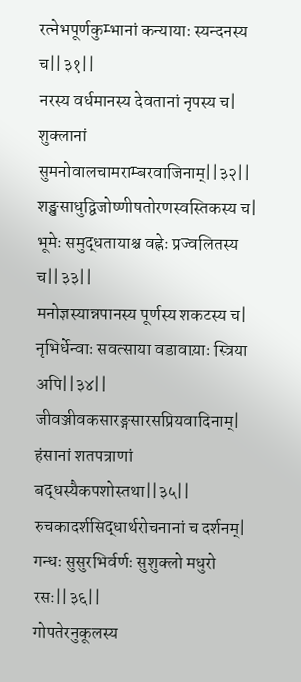रत्नेभपूर्णकुम्भानां कन्यायाः स्यन्दनस्य च||३१||
नरस्य वर्धमानस्य देवतानां नृपस्य च|
शुक्लानां सुमनोवालचामराम्बरवाजिनाम्||३२||
शङ्खसाधुद्विजोष्णीषतोरणस्वस्तिकस्य च|
भूमेः समुद्धतायाश्च वह्नेः प्रज्वलितस्य च||३३||
मनोज्ञस्यान्नपानस्य पूर्णस्य शकटस्य च|
नृभिर्धेन्वाः सवत्साया वडावाय़ाः स्त्रिया अपि||३४||
जीवञ्जीवकसारङ्गसारसप्रियवादिनाम्|
हंसानां शतपत्राणां बद्धस्यैकपशोस्तथा||३५||
रुचकादर्शसिद्धार्थरोचनानां च दर्शनम्|
गन्धः सुसुरभिर्वर्णः सुशुक्लो मधुरो रसः||३६||
गोपतेरनुकूलस्य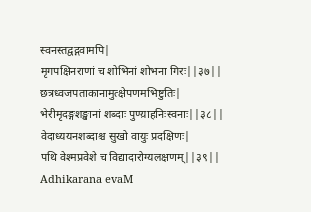स्वनस्तद्वद्गवामपि|
मृगपक्षिनराणां च शोभिनां शोभना गिरः||३७||
छत्रध्वजपताकानामुत्क्षेपणमभिष्टुतिः|
भेरीमृदङ्गशङ्खानां शब्दाः पुण्य़ाहनिःस्वनाः||३८||
वेदाध्ययनशब्दाश्च सुखो वायुः प्रदक्षिणः|
पथि वेश्मप्रवेशे च विद्यादारोग्यलक्षणम्||३९||
Adhikarana evaM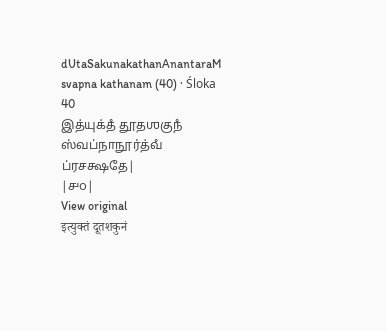dUtaSakunakathanAnantaraM svapna kathanam (40) · Śloka 40
இத்யுக்தஂ தூதஶகுநஂ ஸ்வப்நாநூர்த்வஂ ப்ரசக்ஷதே|
|௪௦|
View original
इत्युक्तं दूतशकुनं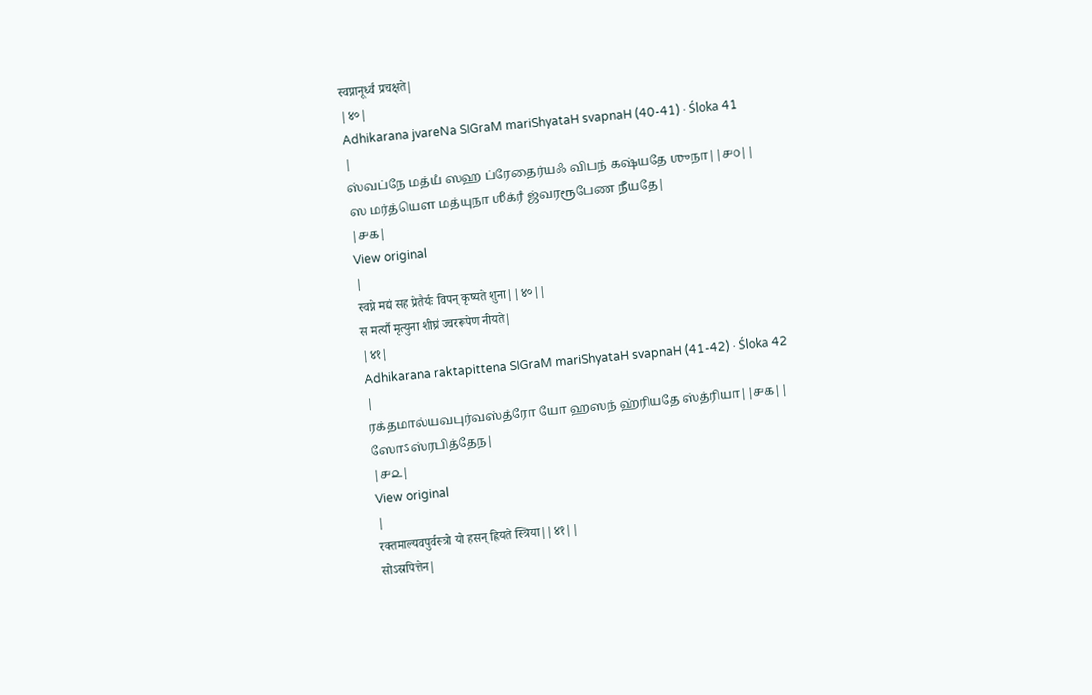स्वप्नानूर्ध्वं प्रचक्षते|
|४०|
Adhikarana jvareNa SIGraM mariShyataH svapnaH (40-41) · Śloka 41
|
ஸ்வப்நே மத்யஂ ஸஹ ப்ரேதைர்யஃ விபந் கஷ்யதே ஶுநா||௪௦||
ஸ மர்த்யௌ மத்யுநா ஶீக்ரஂ ஜ்வரரூபேண நீயதே|
|௪௧|
View original
|
स्वप्ने मद्यं सह प्रेतैर्यः विपन् कृष्यते शुना||४०||
स मर्त्यौ मृत्युना शीघ्रं ज्वररूपेण नीयते|
|४१|
Adhikarana raktapittena SIGraM mariShyataH svapnaH (41-42) · Śloka 42
|
ரக்தமால்யவபுர்வஸ்த்ரோ யோ ஹஸந் ஹ்ரியதே ஸ்த்ரியா||௪௧||
ஸோऽஸ்ரபித்தேந|
|௪௨|
View original
|
रक्तमाल्यवपुर्वस्त्रो यो हसन् ह्रियते स्त्रिया||४१||
सोऽस्रपित्तेन|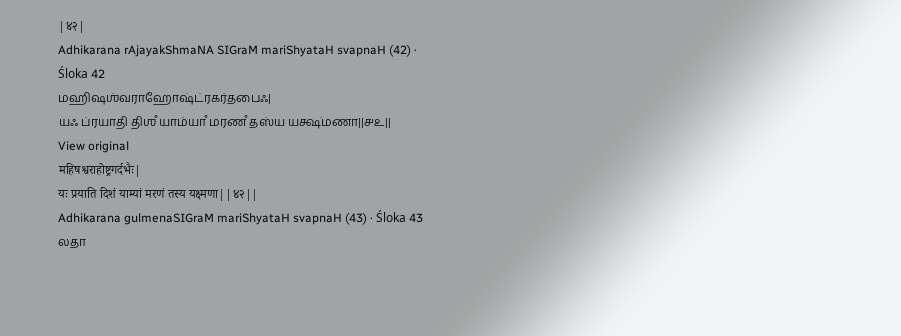|४२|
Adhikarana rAjayakShmaNA SIGraM mariShyataH svapnaH (42) · Śloka 42
மஹிஷஶ்வராஹோஷ்ட்ரகர்தபைஃ|
யஃ ப்ரயாதி திஶஂ யாம்யாஂ மரணஂ தஸ்ய யக்ஷ்மணா||௪௨||
View original
महिषश्वराहोष्ट्रगर्दभैः|
यः प्रयाति दिशं याम्यां मरणं तस्य यक्ष्मणा||४२||
Adhikarana gulmenaSIGraM mariShyataH svapnaH (43) · Śloka 43
லதா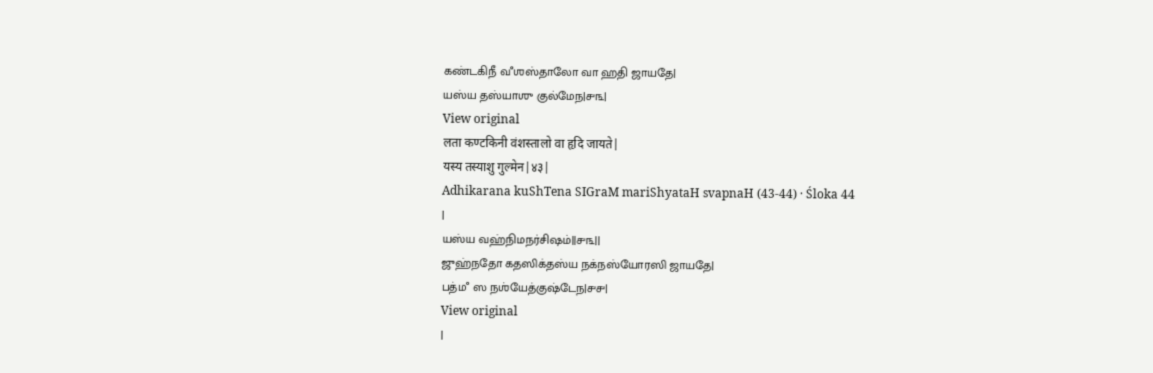கண்டகிநீ வஂஶஸ்தாலோ வா ஹதி ஜாயதே|
யஸ்ய தஸ்யாஶு குல்மேந|௪௩|
View original
लता कण्टकिनी वंशस्तालो वा हृदि जायते|
यस्य तस्याशु गुल्मेन|४३|
Adhikarana kuShTena SIGraM mariShyataH svapnaH (43-44) · Śloka 44
|
யஸ்ய வஹ்நிமநர்சிஷம்||௪௩||
ஜுஹ்நதோ கதஸிக்தஸ்ய நக்நஸ்யோரஸி ஜாயதே|
பத்மஂ ஸ நஶ்யேத்குஷ்டேந|௪௪|
View original
|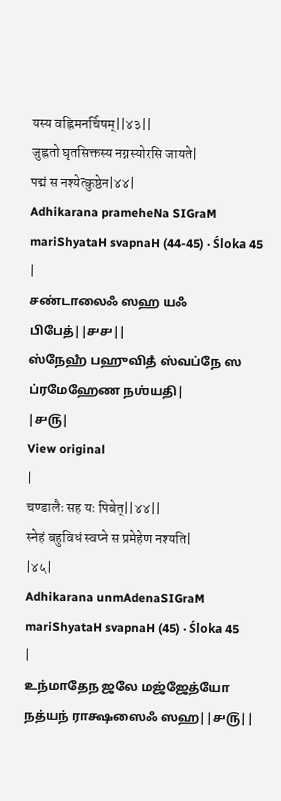यस्य वह्निमनर्चिषम्||४३||
जुह्नतो घृतसिक्तस्य नग्नस्योरसि जायते|
पद्मं स नश्येत्कुष्ठेन|४४|
Adhikarana prameheNa SIGraM mariShyataH svapnaH (44-45) · Śloka 45
|
சண்டாலைஃ ஸஹ யஃ பிபேத்||௪௪||
ஸ்நேஹஂ பஹுவிதஂ ஸ்வப்நே ஸ ப்ரமேஹேண நஶ்யதி|
|௪௫|
View original
|
चण्डालैः सह यः पिबेत्||४४||
स्नेहं बहुविधं स्वप्ने स प्रमेहेण नश्यति|
|४५|
Adhikarana unmAdenaSIGraM mariShyataH svapnaH (45) · Śloka 45
|
உந்மாதேந ஜலே மஜ்ஜேத்யோ நத்யந் ராக்ஷஸைஃ ஸஹ||௪௫||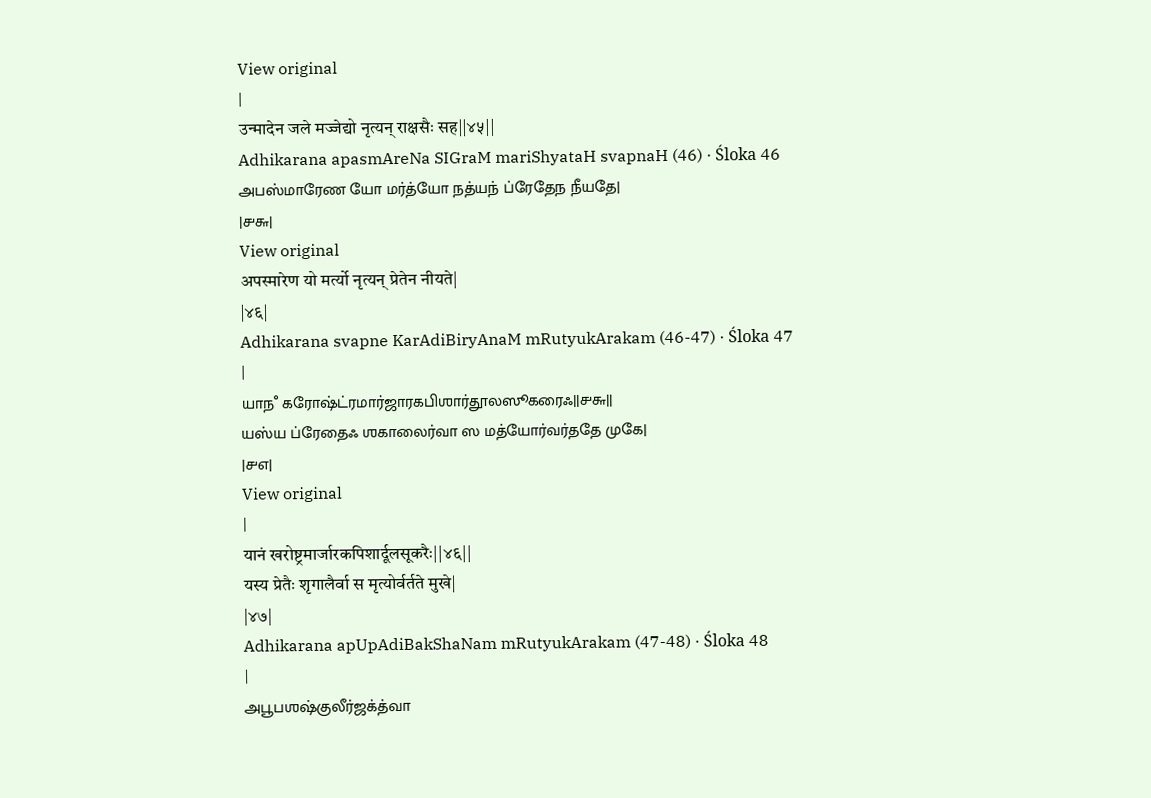View original
|
उन्मादेन जले मज्जेद्यो नृत्यन् राक्षसैः सह||४५||
Adhikarana apasmAreNa SIGraM mariShyataH svapnaH (46) · Śloka 46
அபஸ்மாரேண யோ மர்த்யோ நத்யந் ப்ரேதேந நீயதே|
|௪௬|
View original
अपस्मारेण यो मर्त्यो नृत्यन् प्रेतेन नीयते|
|४६|
Adhikarana svapne KarAdiBiryAnaM mRutyukArakam (46-47) · Śloka 47
|
யாநஂ கரோஷ்ட்ரமார்ஜாரகபிஶார்தூலஸூகரைஃ||௪௬||
யஸ்ய ப்ரேதைஃ ஶகாலைர்வா ஸ மத்யோர்வர்ததே முகே|
|௪௭|
View original
|
यानं खरोष्ट्रमार्जारकपिशार्दूलसूकरैः||४६||
यस्य प्रेतैः शृगालैर्वा स मृत्योर्वर्तते मुखे|
|४७|
Adhikarana apUpAdiBakShaNam mRutyukArakam (47-48) · Śloka 48
|
அபூபஶஷ்குலீர்ஜக்த்வா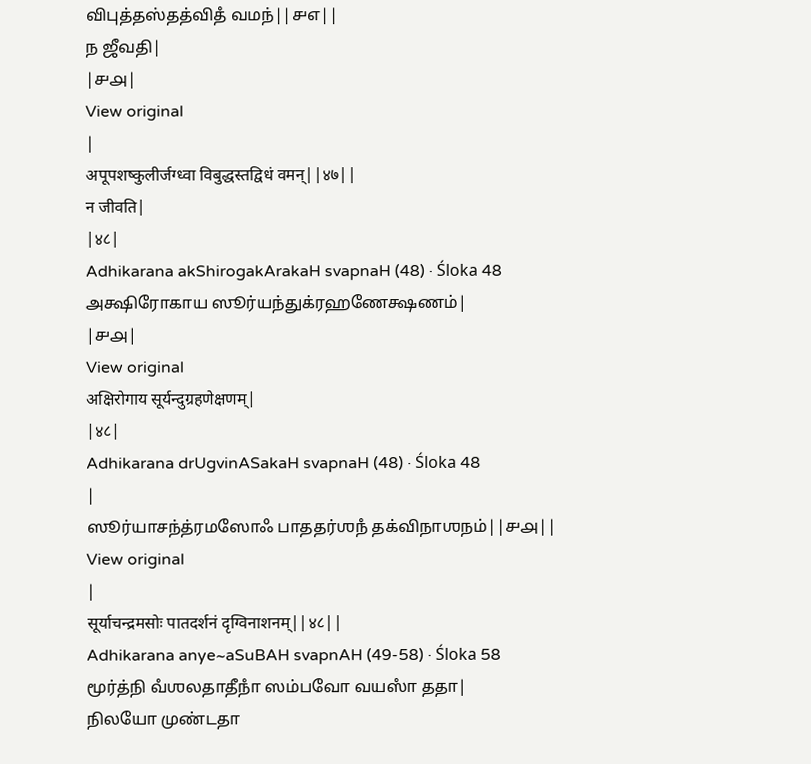விபுத்தஸ்தத்விதஂ வமந்||௪௭||
ந ஜீவதி|
|௪௮|
View original
|
अपूपशष्कुलीर्जग्ध्वा विबुद्धस्तद्विधं वमन्||४७||
न जीवति|
|४८|
Adhikarana akShirogakArakaH svapnaH (48) · Śloka 48
அக்ஷிரோகாய ஸூர்யந்துக்ரஹணேக்ஷணம்|
|௪௮|
View original
अक्षिरोगाय सूर्यन्दुग्रहणेक्षणम्|
|४८|
Adhikarana drUgvinASakaH svapnaH (48) · Śloka 48
|
ஸூர்யாசந்த்ரமஸோஃ பாததர்ஶநஂ தக்விநாஶநம்||௪௮||
View original
|
सूर्याचन्द्रमसोः पातदर्शनं दृग्विनाशनम्||४८||
Adhikarana anye~aSuBAH svapnAH (49-58) · Śloka 58
மூர்த்நி வஂஶலதாதீநாஂ ஸம்பவோ வயஸாஂ ததா|
நிலயோ முண்டதா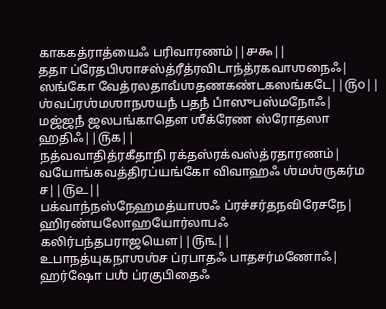காககத்ராத்யைஃ பரிவாரணம்||௪௯||
ததா ப்ரேதபிஶாசஸ்த்ரீத்ரவிடாந்த்ரகவாஶநைஃ|
ஸங்கோ வேத்ரலதாவஂஶதணகண்டகஸங்கடே||௫௦||
ஶ்வப்ரஶ்மஶாநஶயநஂ பதநஂ பாஂஸுபஸ்மநோஃ|
மஜ்ஜநஂ ஜலபங்காதௌ ஶீக்ரேண ஸ்ரோதஸா ஹதிஃ||௫௧||
நத்வவாதித்ரகீதாநி ரக்தஸ்ரக்வஸ்த்ரதாரணம்|
வயோங்கவத்திரப்யங்கோ விவாஹஃ ஶ்மஶ்ருகர்ம ச||௫௨||
பக்வாந்நஸ்நேஹமத்யாஶஃ ப்ரச்சர்தநவிரேசநே|
ஹிரண்யலோஹயோர்லாபஃ கலிர்பந்தபராஜயௌ||௫௩||
உபாநத்யுகநாஶஶ்ச ப்ரபாதஃ பாதசர்மணோஃ|
ஹர்ஷோ பஶஂ ப்ரகுபிதைஃ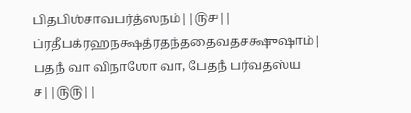பிதபிஶ்சாவபர்த்ஸநம்||௫௪||
ப்ரதீபக்ரஹநக்ஷத்ரதந்ததைவதசக்ஷுஷாம்|
பதநஂ வா விநாஶோ வா, பேதநஂ பர்வதஸ்ய ச||௫௫||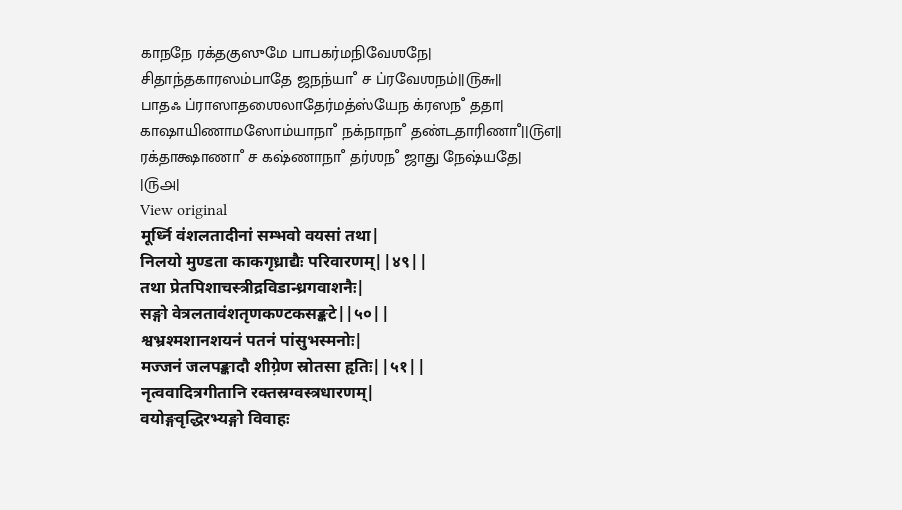காநநே ரக்தகுஸுமே பாபகர்மநிவேஶநே|
சிதாந்தகாரஸம்பாதே ஜநந்யாஂ ச ப்ரவேஶநம்||௫௬||
பாதஃ ப்ராஸாதஶைலாதேர்மத்ஸ்யேந க்ரஸநஂ ததா|
காஷாயிணாமஸோம்யாநாஂ நக்நாநாஂ தண்டதாரிணாஂ||௫௭||
ரக்தாக்ஷாணாஂ ச கஷ்ணாநாஂ தர்ஶநஂ ஜாது நேஷ்யதே|
|௫௮|
View original
मूर्ध्नि वंशलतादीनां सम्भवो वयसां तथा|
निलयो मुण्डता काकगृध्राद्यैः परिवारणम्||४९||
तथा प्रेतपिशाचस्त्रीद्रविडान्ध्रगवाशनैः|
सङ्गो वेत्रलतावंशतृणकण्टकसङ्कटे||५०||
श्वभ्रश्मशानशयनं पतनं पांसुभस्मनोः|
मज्जनं जलपङ्कादौ शीग़्रेण स्रोतसा हृतिः||५१||
नृत्ववादित्रगीतानि रक्तस्रग्वस्त्रधारणम्|
वयोङ्गवृद्धिरभ्यङ्गो विवाहः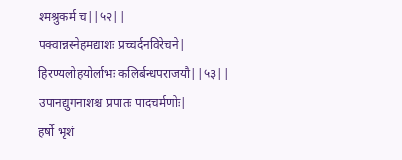श्मश्रुकर्म च||५२||
पक्वान्नस्नेहमद्याशः प्रच्चर्दनविरेचने|
हिरण्यलोहयोर्लाभः कलिर्बन्धपराजयौ||५३||
उपानद्युगनाशश्च प्रपातः पादचर्मणोः|
हर्षो भृशं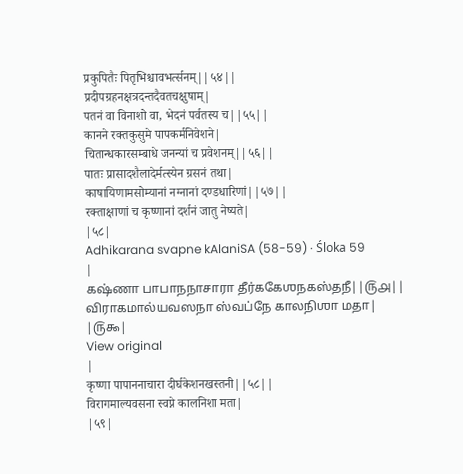प्रकुपितैः पितृभिश्चावभर्त्सनम्||५४||
प्रदीपग्रहनक्षत्रदन्तदैवतचक्षुषाम्|
पतनं वा विनाशो वा, भेदनं पर्वतस्य च||५५||
कानने रक्तकुसुमे पापकर्मनिवेशने|
चितान्धकारसम्बाधे जनन्यां च प्रवेशनम्||५६||
पातः प्रासादशैलादेर्मत्स्येन ग्रसनं तथा|
काषायिणामसोम्यानां नग्नानां दण्डधारिणां||५७||
रक्ताक्षाणां च कृष्णानां दर्शनं जातु नेष्यते|
|५८|
Adhikarana svapne kAlaniSA (58-59) · Śloka 59
|
கஷ்ணா பாபாநநாசாரா தீர்ககேஶநகஸ்தநீ||௫௮||
விராகமால்யவஸநா ஸ்வப்நே காலநிஶா மதா|
|௫௯|
View original
|
कृष्णा पापाननाचारा दीर्घकेशनखस्तनी||५८||
विरागमाल्यवसना स्वप्ने कालनिशा मता|
|५९|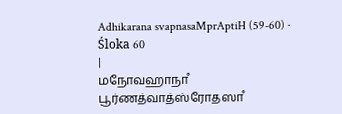Adhikarana svapnasaMprAptiH (59-60) · Śloka 60
|
மநோவஹாநாஂ பூர்ணத்வாத்ஸ்ரோதஸாஂ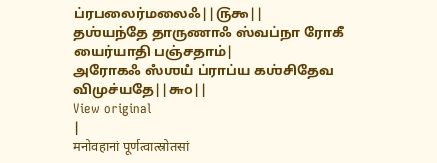ப்ரபலைர்மலைஃ||௫௯||
தஶ்யந்தே தாருணாஃ ஸ்வப்நா ரோகீ யைர்யாதி பஞ்சதாம்|
அரோகஃ ஸஂஶயஂ ப்ராப்ய கஶ்சிதேவ விமுச்யதே||௬௦||
View original
|
मनोवहानां पूर्णत्वात्स्रोतसां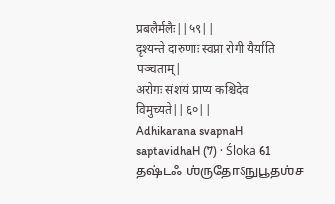प्रबलैर्मलैः||५९||
दृश्यन्ते दारुणाः स्वप्ना रोगी यैर्याति पञ्चताम्|
अरोगः संशयं प्राप्य कश्चिदेव विमुच्यते||६०||
Adhikarana svapnaH saptavidhaH (7) · Śloka 61
தஷ்டஃ ஶ்ருதோऽநுபூதஶ்ச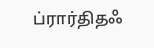ப்ரார்திதஃ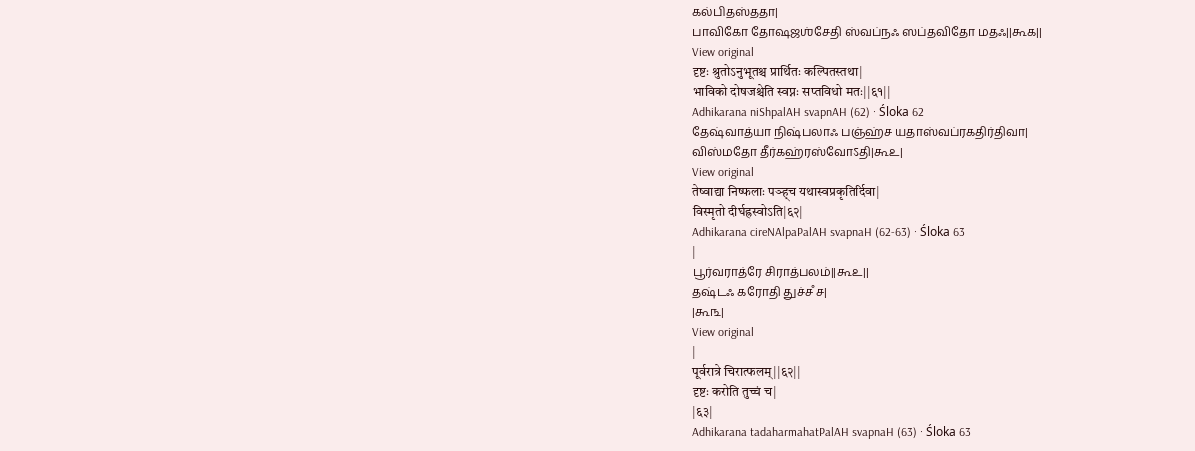கல்பிதஸ்ததா|
பாவிகோ தோஷஜஶ்சேதி ஸ்வப்நஃ ஸப்தவிதோ மதஃ||௬௧||
View original
दृष्टः श्रुतोऽनुभूतश्च प्रार्थितः कल्पितस्तथा|
भाविको दोषजश्चेति स्वप्नः सप्तविधो मतः||६१||
Adhikarana niShpalAH svapnAH (62) · Śloka 62
தேஷ்வாத்யா நிஷ்பலாஃ பஞ்ஹ்ச யதாஸ்வப்ரகதிர்திவா|
விஸ்மதோ தீர்கஹ்ரஸ்வோऽதி|௬௨|
View original
तेष्वाद्या निष्फलाः पञ्ह्च यथास्वप्रकृतिर्दिवा|
विस्मृतो दीर्घह्रस्वोऽति|६२|
Adhikarana cireNAlpaPalAH svapnaH (62-63) · Śloka 63
|
பூர்வராத்ரே சிராத்பலம்||௬௨||
தஷ்டஃ கரோதி துச்சஂ ச|
|௬௩|
View original
|
पूर्वरात्रे चिरात्फलम्||६२||
दृष्टः करोति तुच्चं च|
|६३|
Adhikarana tadaharmahatPalAH svapnaH (63) · Śloka 63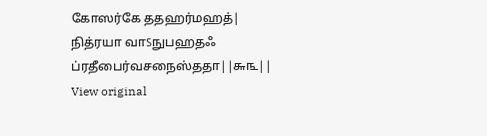கோஸர்கே ததஹர்மஹத்|
நித்ரயா வாऽநுபஹதஃ ப்ரதீபைர்வசநைஸ்ததா||௬௩||
View original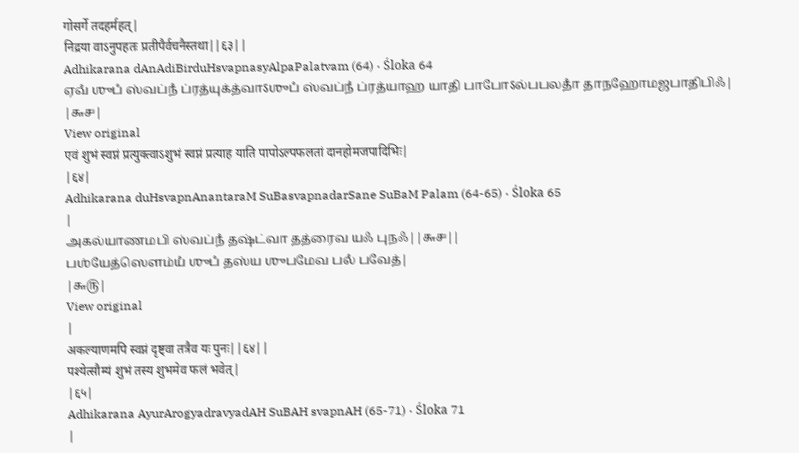गोसर्गे तदहर्महत्|
निद्रया वाऽनुपहतः प्रतीपैर्वचनैस्तथा||६३||
Adhikarana dAnAdiBirduHsvapnasyAlpaPalatvam (64) · Śloka 64
ஏவஂ ஶுபஂ ஸ்வப்நஂ ப்ரத்யுக்த்வாऽஶுபஂ ஸ்வப்நஂ ப்ரத்யாஹ யாதி பாபோऽல்பபலதாஂ தாநஹோமஜபாதிபிஃ|
|௬௪|
View original
एवं शुभं स्वप्नं प्रत्युक्त्वाऽशुभं स्वप्नं प्रत्याह याति पापोऽल्पफलतां दानहोमजपादिभिः|
|६४|
Adhikarana duHsvapnAnantaraM SuBasvapnadarSane SuBaM Palam (64-65) · Śloka 65
|
அகல்யாணமபி ஸ்வப்நஂ தஷ்ட்வா தத்ரைவ யஃ புநஃ||௬௪||
பஶ்யேத்ஸௌம்யஂ ஶுபஂ தஸ்ய ஶுபமேவ பலஂ பவேத்|
|௬௫|
View original
|
अकल्याणमपि स्वप्नं दृष्ट्वा तत्रैव यः पुनः||६४||
पश्येत्सौम्यं शुभं तस्य शुभमेव फलं भवेत्|
|६५|
Adhikarana AyurArogyadravyadAH SuBAH svapnAH (65-71) · Śloka 71
|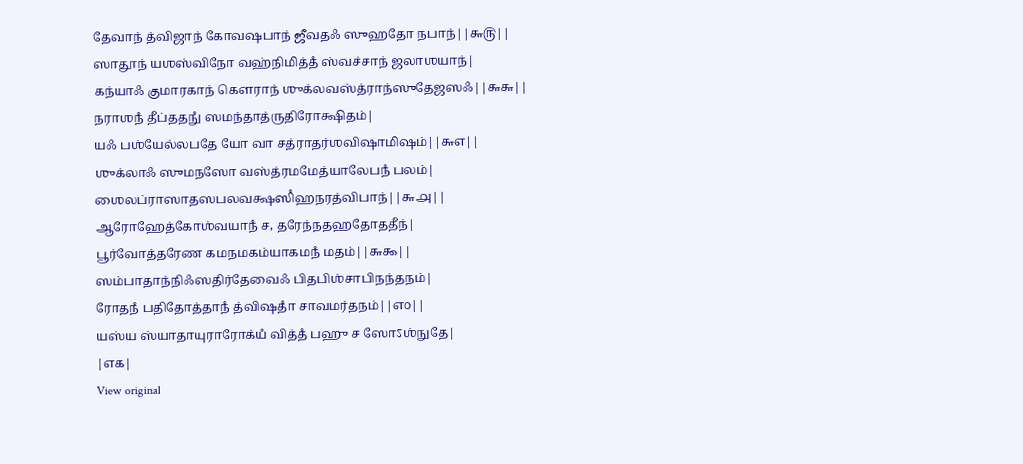தேவாந் த்விஜாந் கோவஷபாந் ஜீவதஃ ஸுஹதோ நபாந்||௬௫||
ஸாதூந் யஶஸ்விநோ வஹ்நிமித்தஂ ஸ்வச்சாந் ஜலாஶயாந்|
கந்யாஃ குமாரகாந் கௌராந் ஶுக்லவஸ்த்ராந்ஸுதேஜஸஃ||௬௬||
நராஶநஂ தீப்ததநுஂ ஸமந்தாத்ருதிரோக்ஷிதம்|
யஃ பஶ்யேல்லபதே யோ வா சத்ராதர்ஶவிஷாமிஷம்||௬௭||
ஶுக்லாஃ ஸுமநஸோ வஸ்த்ரமமேத்யாலேபநஂ பலம்|
ஶைலப்ராஸாதஸபலவக்ஷஸிஂஹநரத்விபாந்||௬௮||
ஆரோஹேத்கோஶ்வயாநஂ ச, தரேந்நதஹதோததீந்|
பூர்வோத்தரேண கமநமகம்யாகமநஂ மதம்||௬௯||
ஸம்பாதாந்நிஃஸதிர்தேவைஃ பிதபிஶ்சாபிநந்தநம்|
ரோதநஂ பதிதோத்தாநஂ த்விஷதாஂ சாவமர்தநம்||௭௦||
யஸ்ய ஸ்யாதாயுராரோக்யஂ வித்தஂ பஹு ச ஸோऽஶ்நுதே|
|௭௧|
View original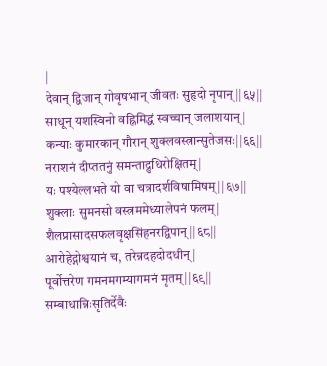|
देवान् द्विजान् गोवृषभान् जीवतः सुहृदो नृपान्||६५||
साधून् यशस्विनो वह्निमिद्धं स्वच्चान् जलाशयान्|
कन्याः कुमारकान् गौरान् शुक्लवस्त्रान्सुतेजसः||६६||
नराशनं दीप्ततनुं समन्ताद्रुधिरोक्षितम्|
यः पश्येल्लभते यो वा चत्रादर्शविषामिषम्||६७||
शुक्लाः सुमनसो वस्त्रममेध्यालेपनं फलम्|
शैलप्रासादसफलवृक्षसिंहनरद्विपान्||६८||
आरोहेद्गोश्वयानं च, तरेन्नदहदोदधीन्|
पूर्वोत्तरेण गमनमगम्यागमनं मृतम्||६९||
सम्बाधान्निःसृतिर्देवैः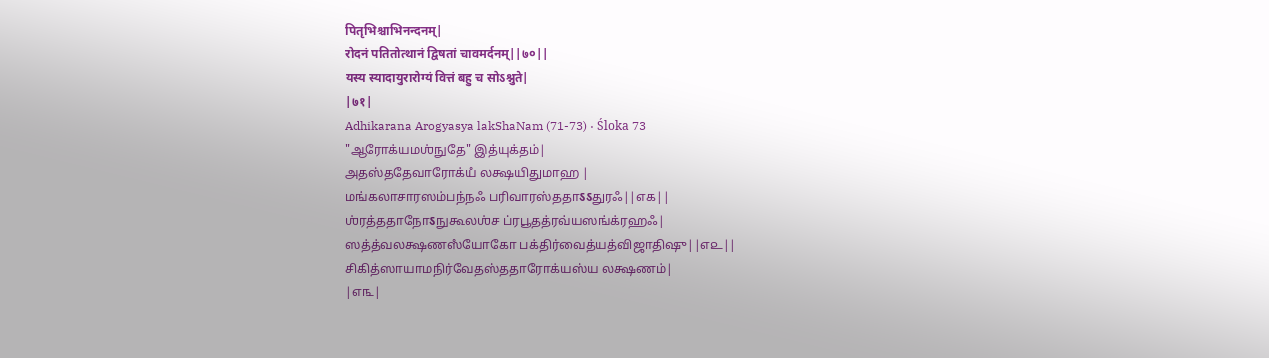पितृभिश्चाभिनन्दनम्|
रोदनं पतितोत्थानं द्विषतां चावमर्दनम्||७०||
यस्य स्यादायुरारोग्यं वित्तं बहु च सोऽश्नुते|
|७१|
Adhikarana Arogyasya lakShaNam (71-73) · Śloka 73
"ஆரோக்யமஶ்நுதே" இத்யுக்தம்|
அதஸ்ததேவாரோக்யஂ லக்ஷயிதுமாஹ |
மங்கலாசாரஸம்பந்நஃ பரிவாரஸ்ததாऽऽதுரஃ||௭௧||
ஶ்ரத்ததாநோऽநுகூலஶ்ச ப்ரபூதத்ரவ்யஸங்க்ரஹஃ|
ஸத்த்வலக்ஷணஸஂயோகோ பக்திர்வைத்யத்விஜாதிஷு||௭௨||
சிகித்ஸாயாமநிர்வேதஸ்ததாரோக்யஸ்ய லக்ஷணம்|
|௭௩|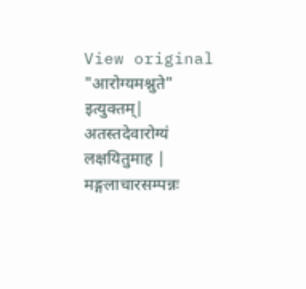View original
"आरोग्यमश्नुते" इत्युक्तम्|
अतस्तदेवारोग्यं लक्षयितुमाह |
मङ्गलाचारसम्पन्नः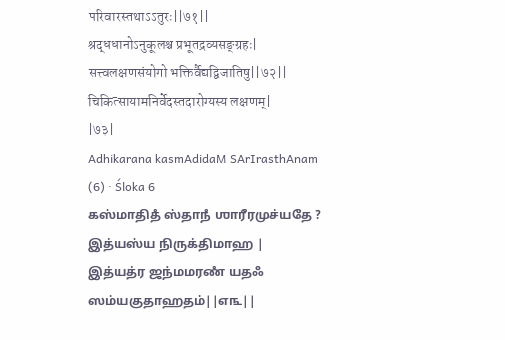परिवारस्तथाऽऽतुरः||७१||
श्रद्धधानोऽनुकूलश्च प्रभूतद्रव्यसङ्ग्रहः|
सत्त्वलक्षणसंयोगो भक्तिर्वैद्यद्विजातिषु||७२||
चिकित्सायामनिर्वेदस्तदारोग्यस्य लक्षणम्|
|७३|
Adhikarana kasmAdidaM SArIrasthAnam (6) · Śloka 6
கஸ்மாதிதஂ ஸ்தாநஂ ஶாரீரமுச்யதே ? இத்யஸ்ய நிருக்திமாஹ |
இத்யத்ர ஜந்மமரணஂ யதஃ ஸம்யகுதாஹதம்||௭௩||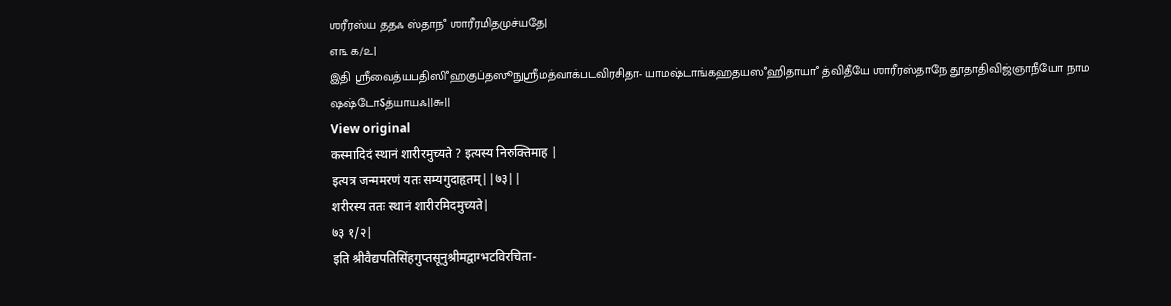ஶரீரஸ்ய ததஃ ஸ்தாநஂ ஶாரீரமிதமுச்யதே|
௭௩ ௧/௨|
இதி ஶ்ரீவைத்யபதிஸிஂஹகுப்தஸூநுஶ்ரீமத்வாக்படவிரசிதா- யாமஷ்டாங்கஹதயஸஂஹிதாயாஂ த்விதீயே ஶாரீரஸ்தாநே தூதாதிவிஜ்ஞாநீயோ நாம ஷஷ்டோऽத்யாயஃ||௬||
View original
कस्मादिदं स्थानं शारीरमुच्यते ? इत्यस्य निरुक्तिमाह |
इत्यत्र जन्ममरणं यतः सम्यगुदाहृतम्||७३||
शरीरस्य ततः स्थानं शारीरमिदमुच्यते|
७३ १/२|
इति श्रीवैद्यपतिसिंहगुप्तसूनुश्रीमद्वाग्भटविरचिता-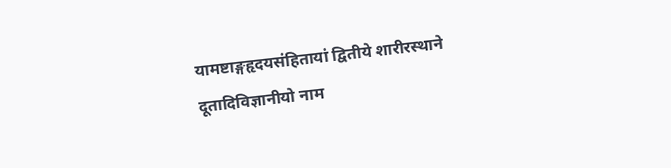यामष्टाङ्गहृदयसंहितायां द्वितीये शारीरस्थाने दूतादिविज्ञानीयो नाम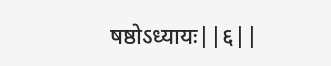षष्ठोऽध्यायः||६||